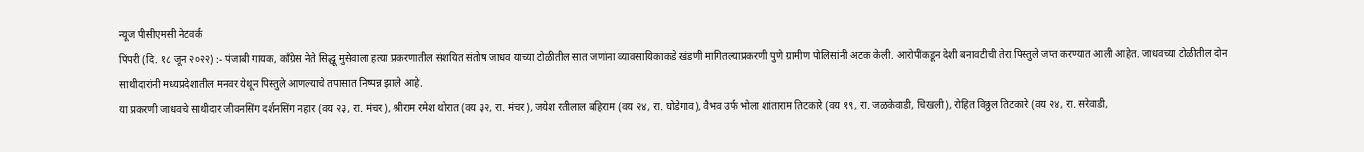न्यूज पीसीएमसी नेटवर्क
पिंपरी (दि. १८ जून २०२२) :- पंजाबी गायक, काँग्रेस नेते सिद्धू मुसेवाला हत्या प्रकरणातील संशयित संतोष जाधव याच्या टोळीतील सात जणांना व्यावसायिकाकडे खंडणी मागितल्याप्रकरणी पुणे ग्रामीण पोलिसांनी अटक केली. आरोपींकडून देशी बनावटीची तेरा पिस्तुले जप्त करण्यात आली आहेत. जाधवच्या टोळीतील दोन साथीदारांनी मध्यप्रदेशातील मनवर येथून पिस्तुले आणल्याचे तपासात निष्पन्न झाले आहे.
या प्रकरणी जाधवचे साथीदार जीवनसिंग दर्शनसिंग नहार (वय २३, रा. मंचर), श्रीराम रमेश थोरात (वय ३२, रा. मंचर), जयेश रतीलाल बहिराम (वय २४, रा. घोडेगाव), वैभव उर्फ भोला शांताराम तिटकारे (वय १९, रा. जळकेवाडी, चिखली), रोहित विठ्ठल तिटकारे (वय २४, रा. सरेवाडी,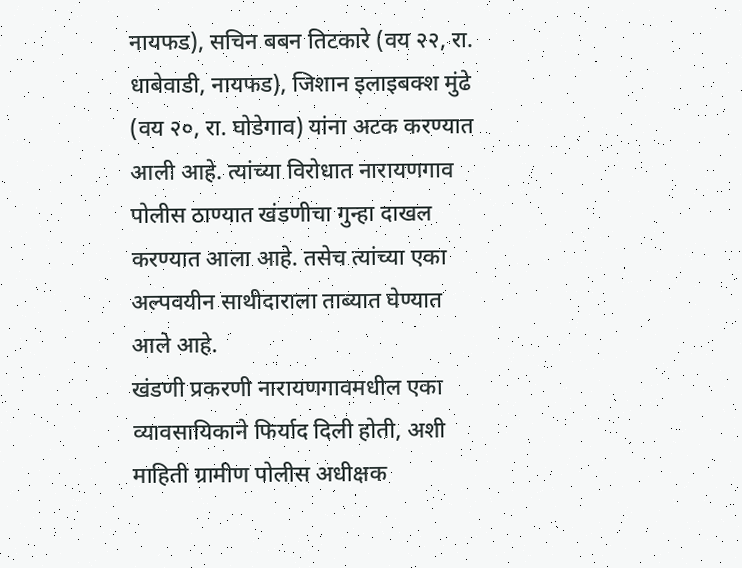नायफड), सचिन बबन तिटकारे (वय २२, रा. धाबेवाडी, नायफड), जिशान इलाइबक्श मुंढे (वय २०, रा. घोडेगाव) यांना अटक करण्यात आली आहे. त्यांच्या विरोधात नारायणगाव पोलीस ठाण्यात खंडणीचा गुन्हा दाखल करण्यात आला आहे. तसेच त्यांच्या एका अल्पवयीन साथीदाराला ताब्यात घेण्यात आले आहे.
खंडणी प्रकरणी नारायणगावमधील एका व्यावसायिकाने फिर्याद दिली होती, अशी माहिती ग्रामीण पोलीस अधीक्षक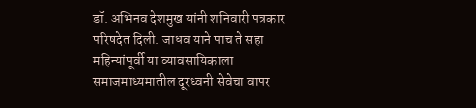डॉ. अभिनव देशमुख यांनी शनिवारी पत्रकार परिषदेत दिली. जाधव याने पाच ते सहा महिन्यांपूर्वी या व्यावसायिकाला समाजमाध्यमातील दूरध्वनी सेवेचा वापर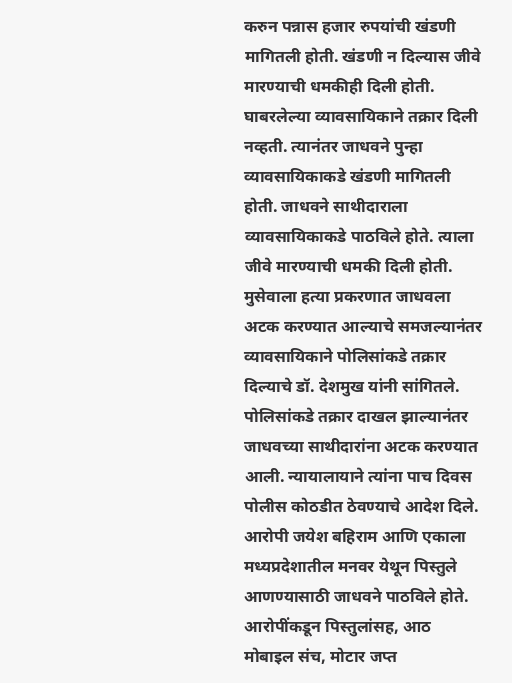करुन पन्नास हजार रुपयांची खंडणी मागितली होती. खंडणी न दिल्यास जीवे मारण्याची धमकीही दिली होती. घाबरलेल्या व्यावसायिकाने तक्रार दिली नव्हती. त्यानंतर जाधवने पुन्हा व्यावसायिकाकडे खंडणी मागितली होती. जाधवने साथीदाराला व्यावसायिकाकडे पाठविले होते. त्याला जीवे मारण्याची धमकी दिली होती. मुसेवाला हत्या प्रकरणात जाधवला अटक करण्यात आल्याचे समजल्यानंतर व्यावसायिकाने पोलिसांकडे तक्रार दिल्याचे डॉ. देशमुख यांनी सांगितले.
पोलिसांकडे तक्रार दाखल झाल्यानंतर जाधवच्या साथीदारांना अटक करण्यात आली. न्यायालायाने त्यांना पाच दिवस पोलीस कोठडीत ठेवण्याचे आदेश दिले. आरोपी जयेश बहिराम आणि एकाला मध्यप्रदेशातील मनवर येथून पिस्तुले आणण्यासाठी जाधवने पाठविले होते. आरोपींकडून पिस्तुलांसह, आठ मोबाइल संच, मोटार जप्त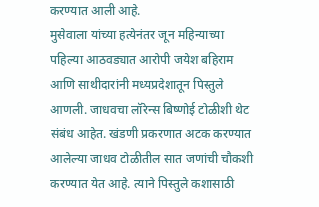करण्यात आली आहे.
मुसेवाला यांच्या हत्येनंतर जून महिन्याच्या पहिल्या आठवड्यात आरोपी जयेश बहिराम आणि साथीदारांनी मध्यप्रदेशातून पिस्तुले आणली. जाधवचा लॉरेन्स बिष्णोई टोळीशी थेट संबंध आहेत. खंडणी प्रकरणात अटक करण्यात आलेल्या जाधव टोळीतील सात जणांची चौकशी करण्यात येत आहे. त्याने पिस्तुले कशासाठी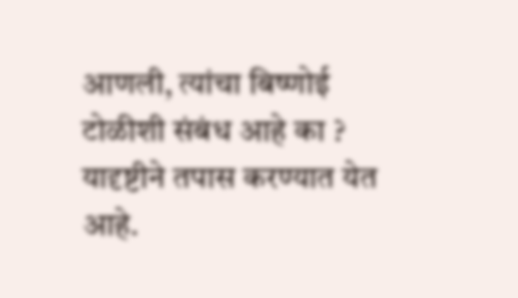आणली, त्यांचा बिष्णोई टोळीशी संबंध आहे का ? यादृष्टीने तपास करण्यात येत आहे.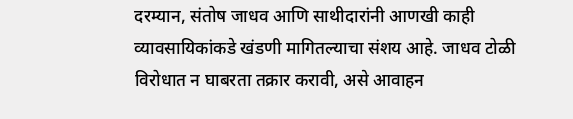दरम्यान, संतोष जाधव आणि साथीदारांनी आणखी काही व्यावसायिकांकडे खंडणी मागितल्याचा संशय आहे. जाधव टोळी विरोधात न घाबरता तक्रार करावी, असे आवाहन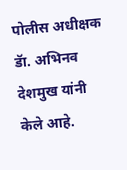पोलीस अधीक्षक डॅा. अभिनव देशमुख यांनी केले आहे.